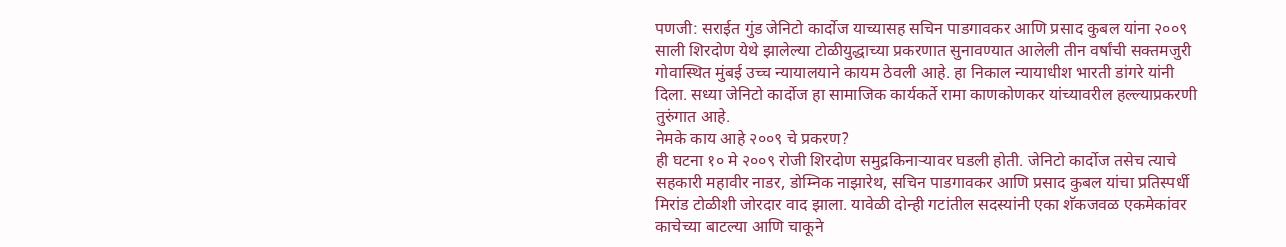पणजी: सराईत गुंड जेनिटो कार्दोज याच्यासह सचिन पाडगावकर आणि प्रसाद कुबल यांना २००९ साली शिरदोण येथे झालेल्या टोळीयुद्धाच्या प्रकरणात सुनावण्यात आलेली तीन वर्षांची सक्तमजुरी गोवास्थित मुंबई उच्च न्यायालयाने कायम ठेवली आहे. हा निकाल न्यायाधीश भारती डांगरे यांनी दिला. सध्या जेनिटो कार्दोज हा सामाजिक कार्यकर्ते रामा काणकोणकर यांच्यावरील हल्ल्याप्रकरणी तुरुंगात आहे.
नेमके काय आहे २००९ चे प्रकरण?
ही घटना १० मे २००९ रोजी शिरदोण समुद्रकिनाऱ्यावर घडली होती. जेनिटो कार्दोज तसेच त्याचे सहकारी महावीर नाडर, डोम्निक नाझारेथ, सचिन पाडगावकर आणि प्रसाद कुबल यांचा प्रतिस्पर्धी मिरांड टोळीशी जोरदार वाद झाला. यावेळी दोन्ही गटांतील सदस्यांनी एका शॅकजवळ एकमेकांवर काचेच्या बाटल्या आणि चाकूने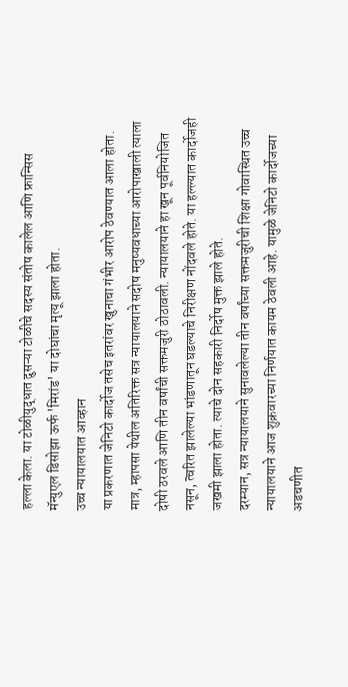हल्ला केला. या टोळीयुद्धात दुसऱ्या टोळीचे सदस्य संतोष कालेल आणि फ्रान्सिस मॅन्युएल डिसोझा ऊर्फ 'मिरांड' या दोघांचा मृत्यू झाला होता.
उच्च न्यायालयात आव्हान
या प्रकरणात जेनिटो कार्दोज तसेच इतरांवर खुनाचा गंभीर आरोप ठेवण्यात आला होता. मात्र, म्हापसा येथील अतिरिक्त सत्र न्यायालयाने सदोष मनुष्यवधाच्या आरोपाखाली त्याला दोषी ठरवले आणि तीन वर्षांची सक्तमजुरी ठोठावली. न्यायालयाने हा खून पूर्वनियोजित नसून, त्वरित झालेल्या भांडणातून घडल्याचे निरीक्षण नोंदवले होते. या हल्ल्यात कार्दोजही जखमी झाला होता. त्याचे दोन सहकारी निर्दोष मुक्त झाले होते.
दरम्यान, सत्र न्यायालयाने सुनावलेल्या तीन वर्षांच्या सक्तमजुरीची शिक्षा गोवास्थित उच्च न्यायालयाने आज शुक्रवारच्या निर्णयात कायम ठेवली आहे. यामुळे जेनिटो कार्दोजच्या अडचणीत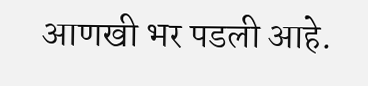आणखी भर पडली आहे.